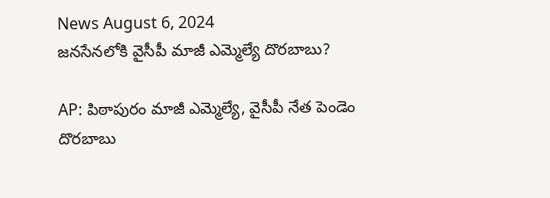News August 6, 2024
జనసేనలోకి వైసీపీ మాజీ ఎమ్మెల్యే దొరబాబు?

AP: పిఠాపురం మాజీ ఎమ్మెల్యే, వైసీపీ నేత పెండెం దొరబాబు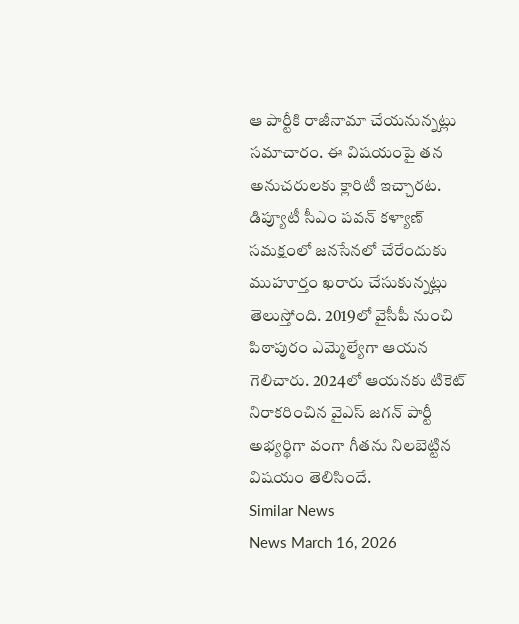ఆ పార్టీకి రాజీనామా చేయనున్నట్లు సమాచారం. ఈ విషయంపై తన అనుచరులకు క్లారిటీ ఇచ్చారట. డిప్యూటీ సీఎం పవన్ కళ్యాణ్ సమక్షంలో జనసేనలో చేరేందుకు ముహూర్తం ఖరారు చేసుకున్నట్లు తెలుస్తోంది. 2019లో వైసీపీ నుంచి పిఠాపురం ఎమ్మెల్యేగా ఆయన గెలిచారు. 2024లో ఆయనకు టికెట్ నిరాకరించిన వైఎస్ జగన్ పార్టీ అభ్యర్థిగా వంగా గీతను నిలబెట్టిన విషయం తెలిసిందే.
Similar News
News March 16, 2026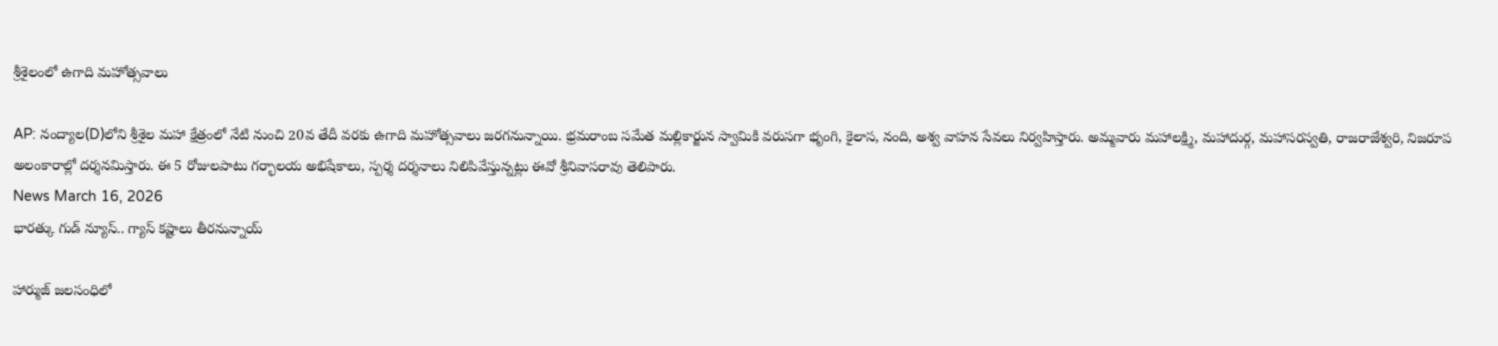శ్రీశైలంలో ఉగాది మహోత్సవాలు

AP: నంద్యాల(D)లోని శ్రీశైల మహా క్షేత్రంలో నేటి నుంచి 20వ తేదీ వరకు ఉగాది మహోత్సవాలు జరగనున్నాయి. భ్రమరాంబ సమేత మల్లికార్జున స్వామికి వరుసగా భృంగి, కైలాస, నంది, అశ్వ వాహన సేవలు నిర్వహిస్తారు. అమ్మవారు మహాలక్ష్మి, మహాదుర్గ, మహాసరస్వతి, రాజరాజేశ్వరి, నిజరూప అలంకారాల్లో దర్శనమిస్తారు. ఈ 5 రోజులపాటు గర్భాలయ అభిషేకాలు, స్పర్శ దర్శనాలు నిలిపివేస్తున్నట్లు ఈవో శ్రీనివాసరావు తెలిపారు.
News March 16, 2026
భారత్కు గుడ్ న్యూస్.. గ్యాస్ కష్టాలు తీరనున్నాయ్

హార్ముజ్ జలసంధిలో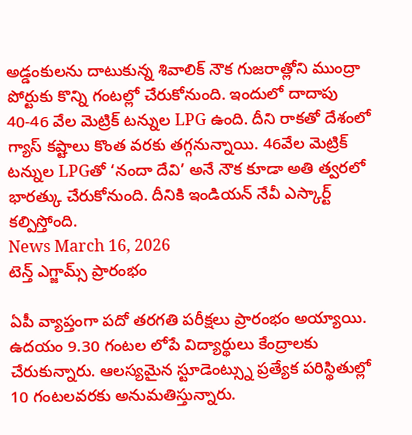అడ్డంకులను దాటుకున్న శివాలిక్ నౌక గుజరాత్లోని ముంద్రా పోర్టుకు కొన్ని గంటల్లో చేరుకోనుంది. ఇందులో దాదాపు 40-46 వేల మెట్రిక్ టన్నుల LPG ఉంది. దీని రాకతో దేశంలో గ్యాస్ కష్టాలు కొంత వరకు తగ్గనున్నాయి. 46వేల మెట్రిక్ టన్నుల LPGతో ‘నందా దేవి’ అనే నౌక కూడా అతి త్వరలో భారత్కు చేరుకోనుంది. దీనికి ఇండియన్ నేవీ ఎస్కార్ట్ కల్పిస్తోంది.
News March 16, 2026
టెన్త్ ఎగ్జామ్స్ ప్రారంభం

ఏపీ వ్యాప్తంగా పదో తరగతి పరీక్షలు ప్రారంభం అయ్యాయి. ఉదయం 9.30 గంటల లోపే విద్యార్థులు కేంద్రాలకు చేరుకున్నారు. ఆలస్యమైన స్టూడెంట్స్ను ప్రత్యేక పరిస్థితుల్లో 10 గంటలవరకు అనుమతిస్తున్నారు.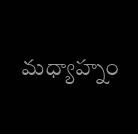మధ్యాహ్నం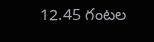12.45 గంటల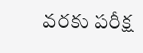వరకు పరీక్ష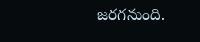జరగనుంది.